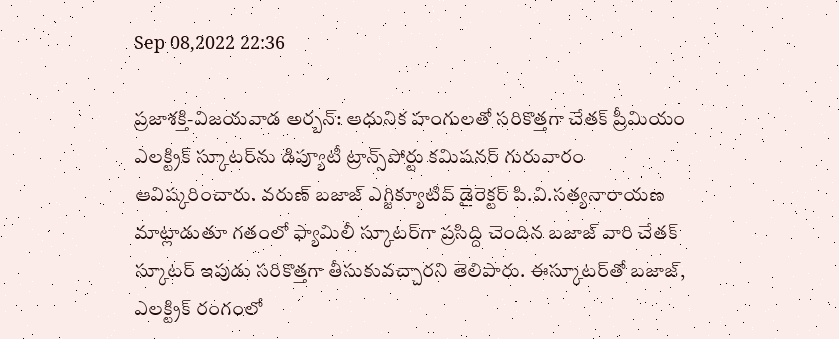Sep 08,2022 22:36

ప్రజాశక్తి-విజయవాడ అర్బన్‌: ఆధునిక హంగులతో సరికొత్తగా చేతక్‌ ప్రీమియం ఎలక్ట్రిక్‌ స్కూటర్‌ను డిప్యూటీ ట్రాన్స్‌పోర్టు కమిషనర్‌ గురువారం ఆవిష్కరించారు. వరుణ్‌ బజాజ్‌ ఎగ్జిక్యూటివ్‌ డైరెక్టర్‌ పి.వి.సత్యనారాయణ మాట్లాడుతూ గతంలో ఫ్యామిలీ స్కూటర్‌గా ప్రసిద్ది చెందిన బజాజ్‌ వారి చేతక్‌ స్కూటర్‌ ఇపుడు సరికొత్తగా తీసుకువచ్చారని తెలిపారు. ఈస్కూటర్‌తో బజాజ్‌, ఎలక్ట్రిక్‌ రంగంలో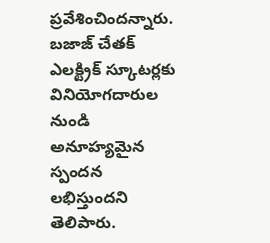ప్రవేశించిందన్నారు. బజాజ్‌ చేతక్‌ ఎలక్ట్రిక్‌ స్కూటర్లకు వినియోగదారుల నుండి అనూహ్యమైన స్పందన లభిస్తుందని తెలిపారు.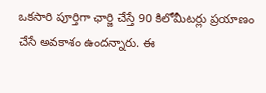ఒకసారి పూర్తిగా ఛార్జి చేస్తే 90 కిలోమీటర్లు ప్రయాణం చేసే అవకాశం ఉందన్నారు. ఈ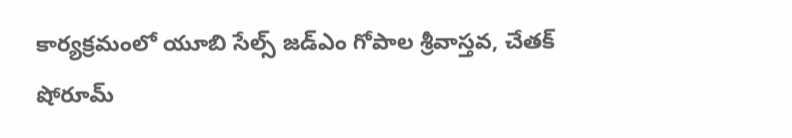కార్యక్రమంలో యూబి సేల్స్‌ జడ్‌ఎం గోపాల శ్రీవాస్తవ, చేతక్‌ షోరూమ్‌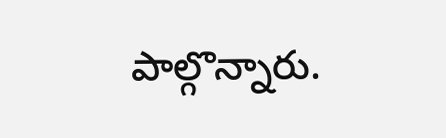పాల్గొన్నారు.